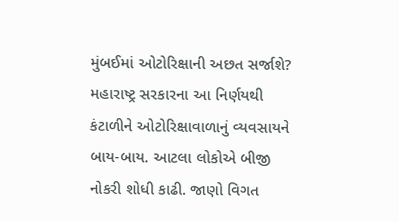મુંબઈમાં ઓટોરિક્ષાની અછત સર્જાશે? મહારાષ્ટ્ર સરકારના આ નિર્ણયથી કંટાળીને ઓટોરિક્ષાવાળાનું વ્યવસાયને બાય-બાય. આટલા લોકોએ બીજી નોકરી શોધી કાઢી. જાણો વિગત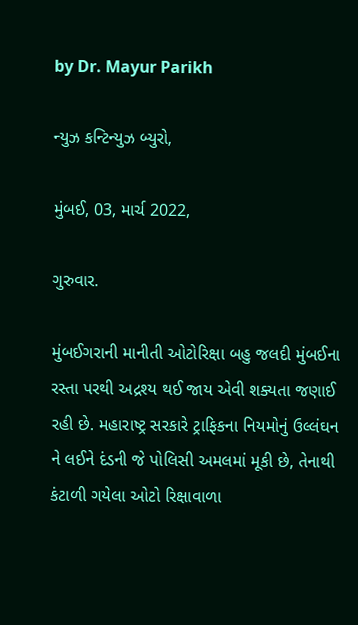by Dr. Mayur Parikh

ન્યુઝ કન્ટિન્યુઝ બ્યુરો,

મુંબઈ, 03, માર્ચ 2022,

ગુરુવાર.

મુંબઈગરાની માનીતી ઓટોરિક્ષા બહુ જલદી મુંબઈના રસ્તા પરથી અદ્રશ્ય થઈ જાય એવી શક્યતા જણાઈ રહી છે. મહારાષ્ટ્ર સરકારે ટ્રાફિકના નિયમોનું ઉલ્લંઘન ને લઈને દંડની જે પોલિસી અમલમાં મૂકી છે, તેનાથી કંટાળી ગયેલા ઓટો રિક્ષાવાળા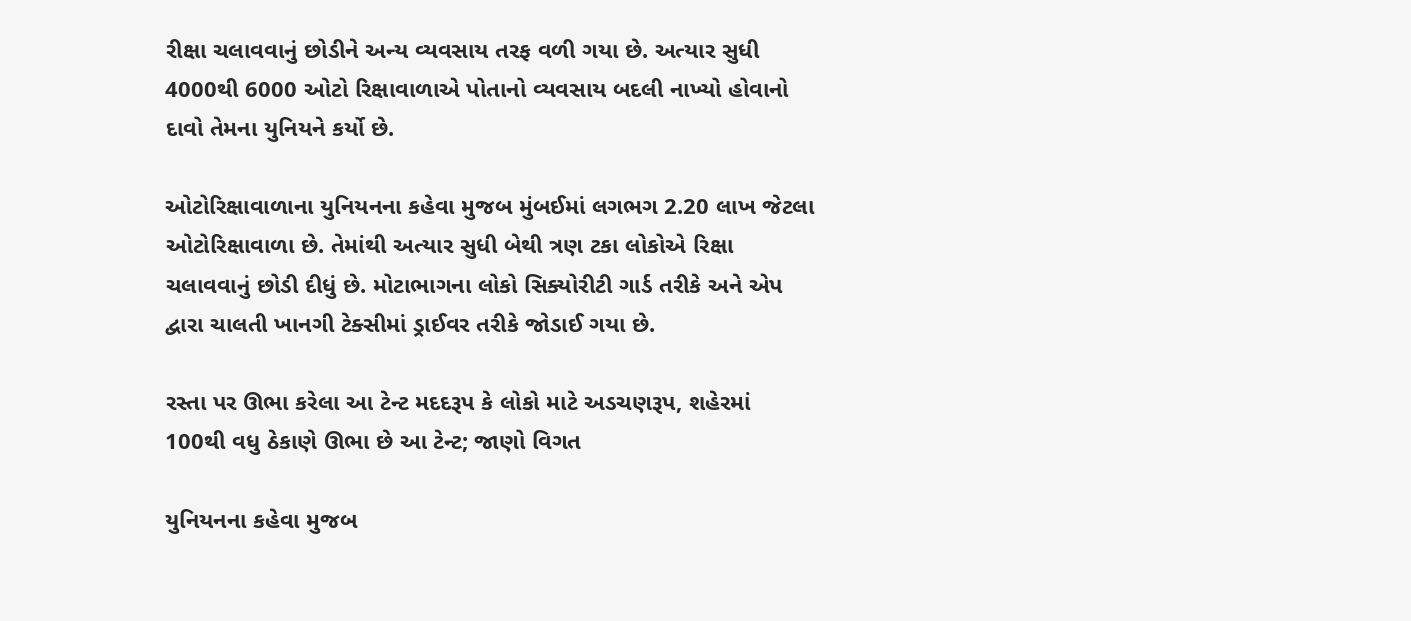રીક્ષા ચલાવવાનું છોડીને અન્ય વ્યવસાય તરફ વળી ગયા છે. અત્યાર સુધી 4000થી 6000 ઓટો રિક્ષાવાળાએ પોતાનો વ્યવસાય બદલી નાખ્યો હોવાનો દાવો તેમના યુનિયને કર્યો છે.

ઓટોરિક્ષાવાળાના યુનિયનના કહેવા મુજબ મુંબઈમાં લગભગ 2.20 લાખ જેટલા ઓટોરિક્ષાવાળા છે. તેમાંથી અત્યાર સુધી બેથી ત્રણ ટકા લોકોએ રિક્ષા ચલાવવાનું છોડી દીધું છે. મોટાભાગના લોકો સિક્યોરીટી ગાર્ડ તરીકે અને એપ દ્વારા ચાલતી ખાનગી ટેક્સીમાં ડ્રાઈવર તરીકે જોડાઈ ગયા છે.

રસ્તા પર ઊભા કરેલા આ ટેન્ટ મદદરૂપ કે લોકો માટે અડચણરૂપ, શહેરમાં 100થી વધુ ઠેકાણે ઊભા છે આ ટેન્ટ; જાણો વિગત

યુનિયનના કહેવા મુજબ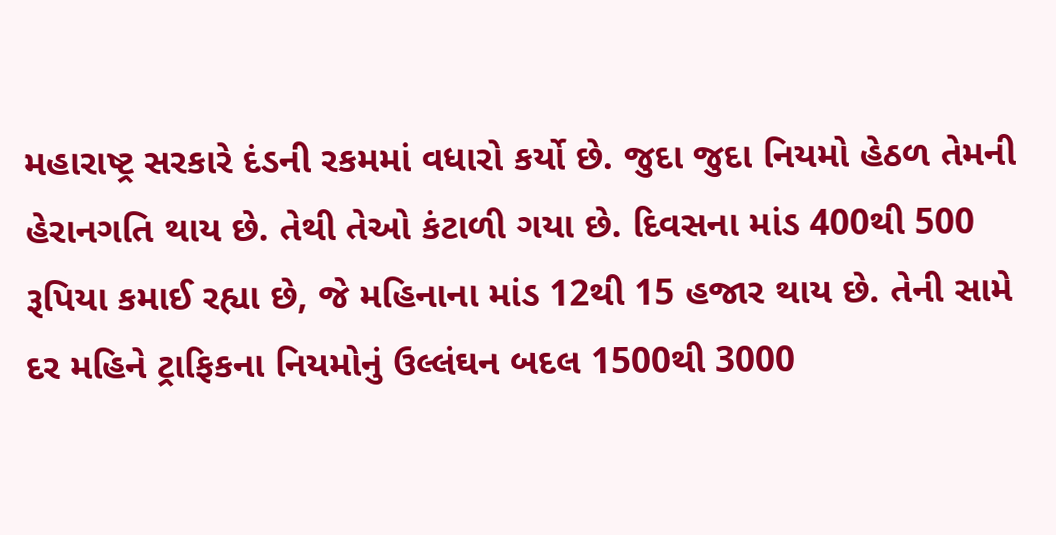મહારાષ્ટ્ર સરકારે દંડની રકમમાં વધારો કર્યો છે. જુદા જુદા નિયમો હેઠળ તેમની હેરાનગતિ થાય છે. તેથી તેઓ કંટાળી ગયા છે. દિવસના માંડ 400થી 500 રૂપિયા કમાઈ રહ્યા છે, જે મહિનાના માંડ 12થી 15 હજાર થાય છે. તેની સામે દર મહિને ટ્રાફિકના નિયમોનું ઉલ્લંઘન બદલ 1500થી 3000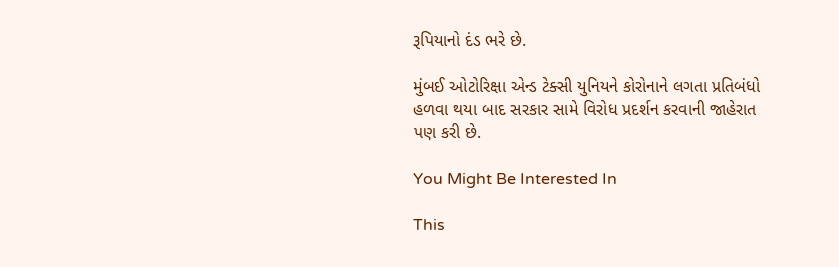રૂપિયાનો દંડ ભરે છે.

મુંબઈ ઓટોરિક્ષા એન્ડ ટેક્સી યુનિયને કોરોનાને લગતા પ્રતિબંધો હળવા થયા બાદ સરકાર સામે વિરોધ પ્રદર્શન કરવાની જાહેરાત પણ કરી છે.

You Might Be Interested In

This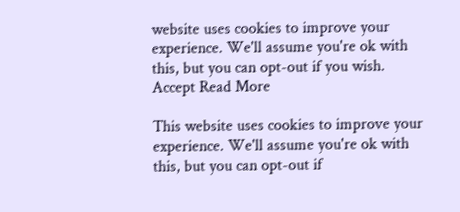website uses cookies to improve your experience. We'll assume you're ok with this, but you can opt-out if you wish. Accept Read More

This website uses cookies to improve your experience. We'll assume you're ok with this, but you can opt-out if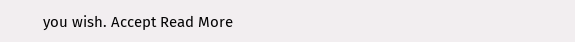you wish. Accept Read More